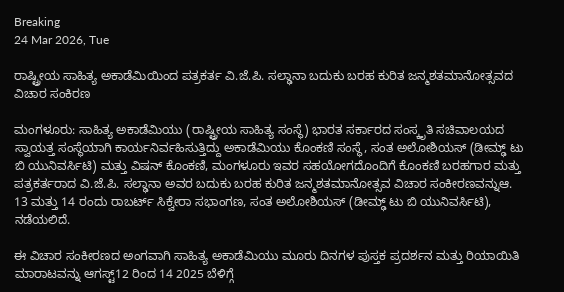Breaking
24 Mar 2026, Tue

ರಾಷ್ಟ್ರೀಯ ಸಾಹಿತ್ಯ ಅಕಾಡೆಮಿಯಿಂದ ಪತ್ರಕರ್ತ ವಿ.ಜೆ.ಪಿ. ಸಲ್ಢಾನಾ ಬದುಕು ಬರಹ ಕುರಿತ ಜನ್ಮಶತಮಾನೋತ್ಸವದ ವಿಚಾರ ಸಂಕಿರಣ

ಮಂಗಳೂರು: ಸಾಹಿತ್ಯ ಅಕಾಡೆಮಿಯು (ರಾಷ್ಟ್ರೀಯ ಸಾಹಿತ್ಯ ಸಂಸ್ಥೆ) ಭಾರತ ಸರ್ಕಾರದ ಸಂಸ್ಕೃತಿ ಸಚಿವಾಲಯದ ಸ್ವಾಯತ್ತ ಸಂಸ್ಥೆಯಾಗಿ ಕಾರ್ಯನಿರ್ವಹಿಸುತ್ತಿದ್ದು ಅಕಾಡೆಮಿಯು ಕೊಂಕಣಿ ಸಂಸ್ಥೆ, ಸಂತ ಅಲೋಶಿಯಸ್‌ (ಡೀಮ್ಢ್‌ ಟು ಬಿ ಯುನಿವರ್ಸಿಟಿ) ಮತ್ತು ವಿಷನ್‌ ಕೊಂಕಣಿ, ಮಂಗಳೂರು ಇವರ ಸಹಯೋಗದೊಂದಿಗೆ ಕೊಂಕಣಿ ಬರಹಗಾರ ಮತ್ತು ಪತ್ರಕರ್ತರಾದ ವಿ.ಜೆ.ಪಿ. ಸಲ್ಢಾನಾ ಅವರ ಬದುಕು ಬರಹ ಕುರಿತ ಜನ್ಮಶತಮಾನೋತ್ಸವ ವಿಚಾರ ಸಂಕೀರಣವನ್ನುಆ. 13 ಮತ್ತು 14 ರಂದು ರಾಬರ್ಟ್‌ ಸಿಕ್ವೇರಾ ಸಭಾಂಗಣ, ಸಂತ ಅಲೋಶಿಯಸ್‌ (ಡೀಮ್ಢ್‌ ಟು ಬಿ ಯುನಿವರ್ಸಿಟಿ), ನಡೆಯಲಿದೆ.

ಈ ವಿಚಾರ ಸಂಕೀರಣದ ಅಂಗವಾಗಿ ಸಾಹಿತ್ಯ ಅಕಾಡೆಮಿಯು ಮೂರು ದಿನಗಳ ಪುಸ್ತಕ ಪ್ರದರ್ಶನ ಮತ್ತು ರಿಯಾಯಿತಿ ಮಾರಾಟವನ್ನು ಆಗಸ್ಟ್‌12 ರಿಂದ 14 2025 ಬೆಳಿಗ್ಗೆ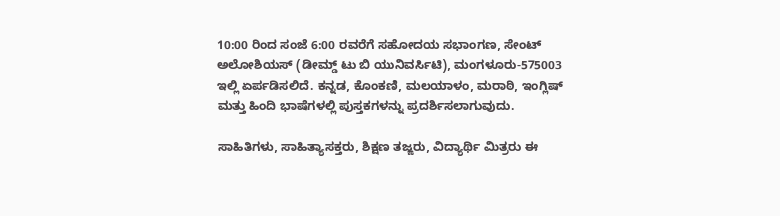10:00 ರಿಂದ ಸಂಜೆ 6:00 ರವರೆಗೆ ಸಹೋದಯ ಸಭಾಂಗಣ, ಸೇಂಟ್ ಅಲೋಶಿಯಸ್ (ಡೀಮ್ಡ್ ಟು ಬಿ ಯುನಿವರ್ಸಿಟಿ), ಮಂಗಳೂರು-575003 ಇಲ್ಲಿ ಏರ್ಪಡಿಸಲಿದೆ. ಕನ್ನಡ, ಕೊಂಕಣಿ, ಮಲಯಾಳಂ, ಮರಾಠಿ, ಇಂಗ್ಲಿಷ್ ಮತ್ತು ಹಿಂದಿ ಭಾಷೆಗಳಲ್ಲಿ ಪುಸ್ತಕಗಳನ್ನು ಪ್ರದರ್ಶಿಸಲಾಗುವುದು.

ಸಾಹಿತಿಗಳು, ಸಾಹಿತ್ಯಾಸಕ್ತರು, ಶಿಕ್ಷಣ ತಜ್ಙರು, ವಿದ್ಯಾರ್ಥಿ ಮಿತ್ರರು ಈ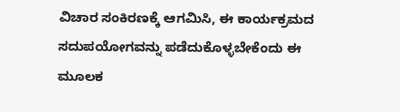ವಿಚಾರ ಸಂಕಿರಣಕ್ಕೆ ಆಗಮಿಸಿ, ಈ ಕಾರ್ಯಕ್ರಮದ ಸದುಪಯೋಗವನ್ನು ಪಡೆದುಕೊಳ್ಳಬೇಕೆಂದು ಈ ಮೂಲಕ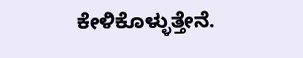ಕೇಳಿಕೊಳ್ಳುತ್ತೇನೆ.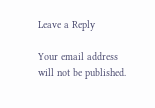Leave a Reply

Your email address will not be published.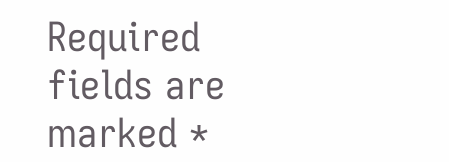Required fields are marked *